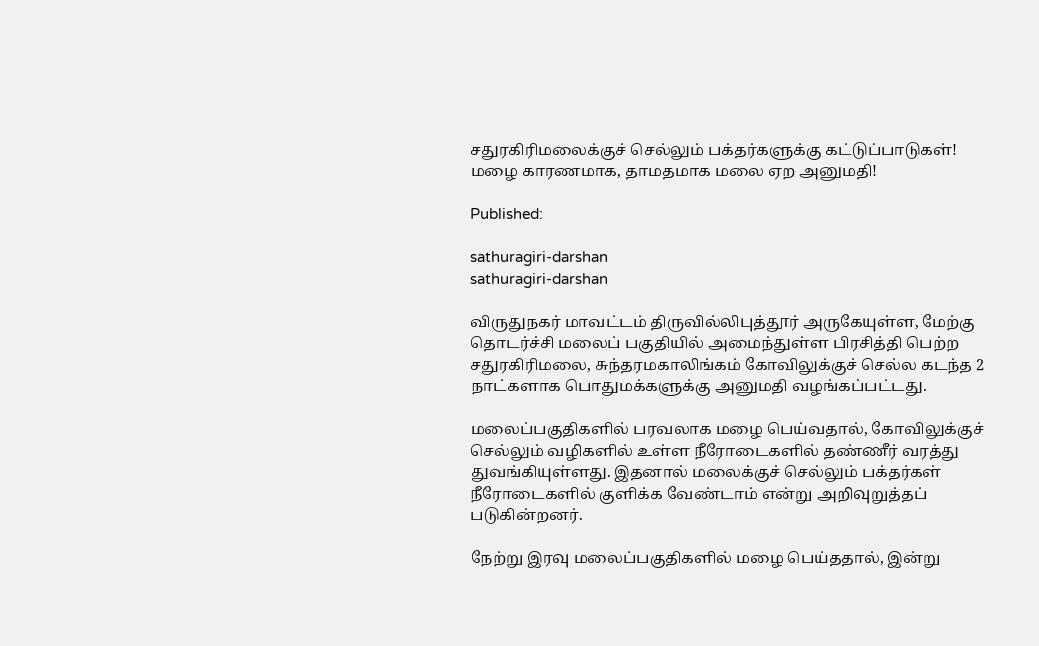சதுரகிரிமலைக்குச் செல்லும் பக்தர்களுக்கு கட்டுப்பாடுகள்! மழை காரணமாக, தாமதமாக மலை ஏற அனுமதி!

Published:

sathuragiri-darshan
sathuragiri-darshan

விருதுநகர் மாவட்டம் திருவில்லிபுத்தூர் அருகேயுள்ள, மேற்கு தொடர்ச்சி மலைப் பகுதியில் அமைந்துள்ள பிரசித்தி பெற்ற சதுரகிரிமலை, சுந்தரமகாலிங்கம் கோவிலுக்குச் செல்ல கடந்த 2 நாட்களாக பொதுமக்களுக்கு அனுமதி வழங்கப்பட்டது.

மலைப்பகுதிகளில் பரவலாக மழை பெய்வதால், கோவிலுக்குச் செல்லும் வழிகளில் உள்ள நீரோடைகளில் தண்ணீர் வரத்து துவங்கியுள்ளது. இதனால் மலைக்குச் செல்லும் பக்தர்கள் நீரோடைகளில் குளிக்க வேண்டாம் என்று அறிவுறுத்தப் படுகின்றனர்.

நேற்று இரவு மலைப்பகுதிகளில் மழை பெய்ததால், இன்று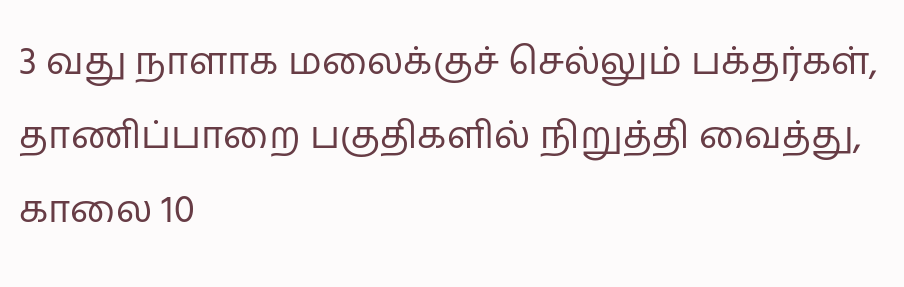3 வது நாளாக மலைக்குச் செல்லும் பக்தர்கள், தாணிப்பாறை பகுதிகளில் நிறுத்தி வைத்து, காலை 10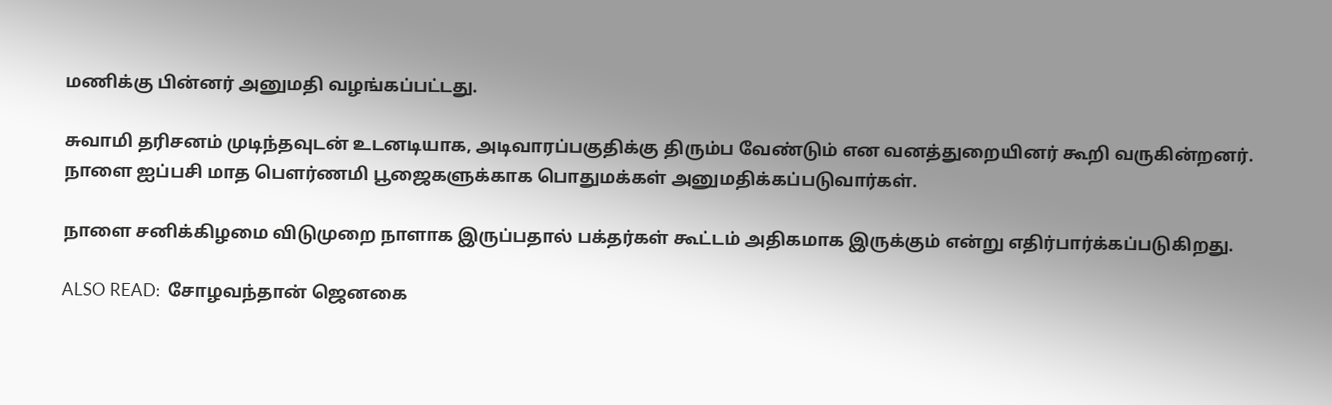மணிக்கு பின்னர் அனுமதி வழங்கப்பட்டது.

சுவாமி தரிசனம் முடிந்தவுடன் உடனடியாக, அடிவாரப்பகுதிக்கு திரும்ப வேண்டும் என வனத்துறையினர் கூறி வருகின்றனர். நாளை ஐப்பசி மாத பௌர்ணமி பூஜைகளுக்காக பொதுமக்கள் அனுமதிக்கப்படுவார்கள்.

நாளை சனிக்கிழமை விடுமுறை நாளாக இருப்பதால் பக்தர்கள் கூட்டம் அதிகமாக இருக்கும் என்று எதிர்பார்க்கப்படுகிறது.

ALSO READ:  சோழவந்தான் ஜெனகை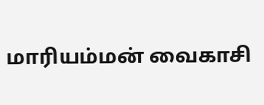மாரியம்மன் வைகாசி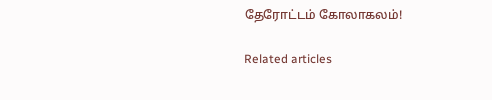தேரோட்டம் கோலாகலம்!

Related articles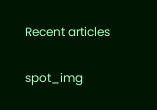Recent articles

spot_img